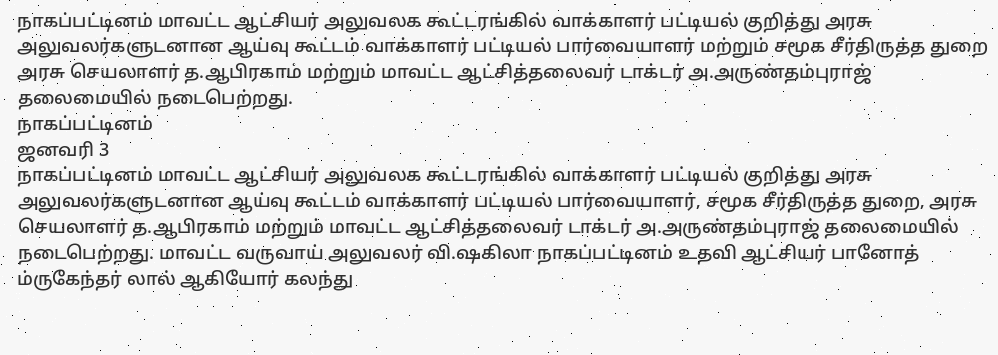நாகப்பட்டினம் மாவட்ட ஆட்சியர் அலுவலக கூட்டரங்கில் வாக்காளர் பட்டியல் குறித்து அரசு அலுவலர்களுடனான ஆய்வு கூட்டம் வாக்காளர் பட்டியல் பார்வையாளர் மற்றும் சமூக சீர்திருத்த துறை அரசு செயலாளர் த.ஆபிரகாம் மற்றும் மாவட்ட ஆட்சித்தலைவர் டாக்டர் அ.அருண்தம்புராஜ் தலைமையில் நடைபெற்றது.
நாகப்பட்டினம்
ஜனவரி 3
நாகப்பட்டினம் மாவட்ட ஆட்சியர் அலுவலக கூட்டரங்கில் வாக்காளர் பட்டியல் குறித்து அரசு அலுவலர்களுடனான ஆய்வு கூட்டம் வாக்காளர் பட்டியல் பார்வையாளர், சமூக சீர்திருத்த துறை, அரசு செயலாளர் த.ஆபிரகாம் மற்றும் மாவட்ட ஆட்சித்தலைவர் டாக்டர் அ.அருண்தம்புராஜ் தலைமையில் நடைபெற்றது. மாவட்ட வருவாய் அலுவலர் வி.ஷகிலா நாகப்பட்டினம் உதவி ஆட்சியர் பானோத் ம்ருகேந்தர் லால் ஆகியோர் கலந்து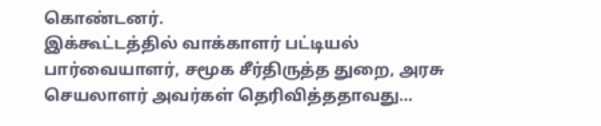கொண்டனர்.
இக்கூட்டத்தில் வாக்காளர் பட்டியல் பார்வையாளர், சமூக சீர்திருத்த துறை, அரசு செயலாளர் அவர்கள் தெரிவித்ததாவது…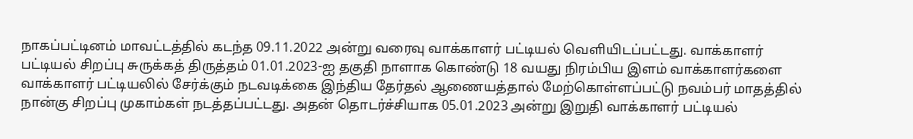நாகப்பட்டினம் மாவட்டத்தில் கடந்த 09.11.2022 அன்று வரைவு வாக்காளர் பட்டியல் வெளியிடப்பட்டது. வாக்காளர் பட்டியல் சிறப்பு சுருக்கத் திருத்தம் 01.01.2023-ஐ தகுதி நாளாக கொண்டு 18 வயது நிரம்பிய இளம் வாக்காளர்களை வாக்காளர் பட்டியலில் சேர்க்கும் நடவடிக்கை இந்திய தேர்தல் ஆணையத்தால் மேற்கொள்ளப்பட்டு நவம்பர் மாதத்தில் நான்கு சிறப்பு முகாம்கள் நடத்தப்பட்டது. அதன் தொடர்ச்சியாக 05.01.2023 அன்று இறுதி வாக்காளர் பட்டியல்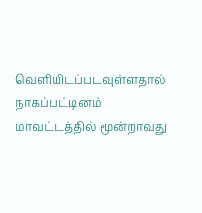வெளியிடப்படவுள்ளதால் நாகப்பட்டினம் மாவட்டத்தில் மூன்றாவது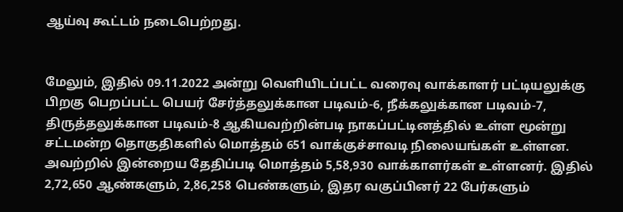ஆய்வு கூட்டம் நடைபெற்றது.


மேலும், இதில் 09.11.2022 அன்று வெளியிடப்பட்ட வரைவு வாக்காளர் பட்டியலுக்கு பிறகு பெறப்பட்ட பெயர் சேர்த்தலுக்கான படிவம்-6, நீக்கலுக்கான படிவம்-7, திருத்தலுக்கான படிவம்-8 ஆகியவற்றின்படி நாகப்பட்டினத்தில் உள்ள மூன்று சட்டமன்ற தொகுதிகளில் மொத்தம் 651 வாக்குச்சாவடி நிலையங்கள் உள்ளன. அவற்றில் இன்றைய தேதிப்படி மொத்தம் 5,58,930 வாக்காளர்கள் உள்ளனர். இதில் 2,72,650 ஆண்களும், 2,86,258 பெண்களும், இதர வகுப்பினர் 22 பேர்களும்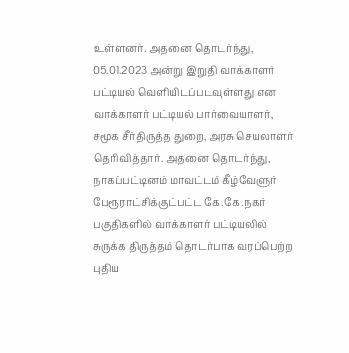உள்ளனர். அதனை தொடர்ந்து, 05.01.2023 அன்று இறுதி வாக்காளர் பட்டியல் வெளியிடப்படவுள்ளது என வாக்காளர் பட்டியல் பார்வையாளர், சமூக சீர்திருத்த துறை, அரசு செயலாளர் தெரிவித்தார். அதனை தொடர்ந்து, நாகப்பட்டினம் மாவட்டம் கீழ்வேளுர் பேரூராட்சிக்குட்பட்ட கே.கே.நகர் பகுதிகளில் வாக்காளர் பட்டியலில் சுருக்க திருத்தம் தொடர்பாக வரப்பெற்ற புதிய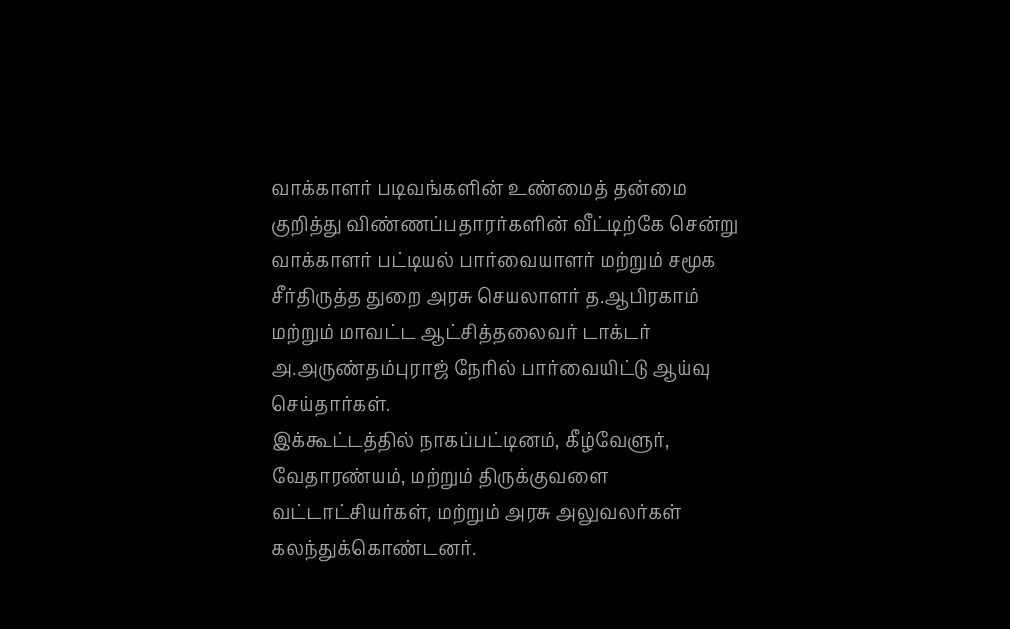வாக்காளர் படிவங்களின் உண்மைத் தன்மை குறித்து விண்ணப்பதாரர்களின் வீட்டிற்கே சென்று வாக்காளர் பட்டியல் பார்வையாளர் மற்றும் சமூக சீர்திருத்த துறை அரசு செயலாளர் த.ஆபிரகாம் மற்றும் மாவட்ட ஆட்சித்தலைவர் டாக்டர் அ.அருண்தம்புராஜ் நேரில் பார்வையிட்டு ஆய்வு செய்தார்கள்.
இக்கூட்டத்தில் நாகப்பட்டினம், கீழ்வேளுர், வேதாரண்யம், மற்றும் திருக்குவளை வட்டாட்சியர்கள், மற்றும் அரசு அலுவலர்கள் கலந்துக்கொண்டனர்.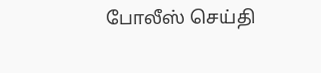போலீஸ் செய்தி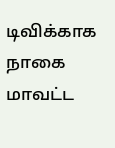டிவிக்காக நாகை மாவட்ட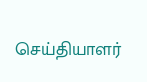செய்தியாளர்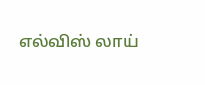எல்விஸ் லாய்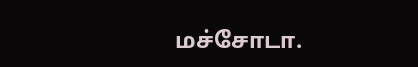மச்சோடா.